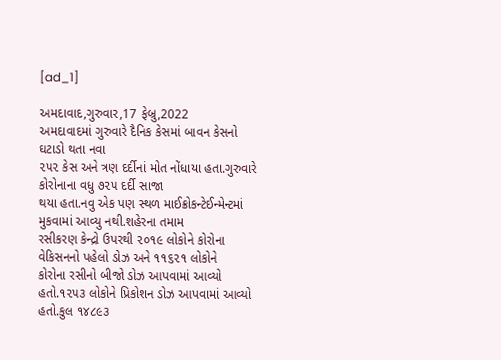[ad_1]

અમદાવાદ,ગુરુવાર,17 ફેબ્રુ,2022
અમદાવાદમાં ગુરુવારે દૈનિક કેસમાં બાવન કેસનો ઘટાડો થતા નવા
૨૫૨ કેસ અને ત્રણ દર્દીનાં મોત નોંધાયા હતા.ગુરુવારે કોરોનાના વધુ ૭૨૫ દર્દી સાજા
થયા હતા.નવુ એક પણ સ્થળ માઈક્રોકન્ટેઈન્મેન્ટમાં મુકવામાં આવ્યુ નથી.શહેરના તમામ
રસીકરણ કેન્દ્રો ઉપરથી ૨૦૧૯ લોકોને કોરોના વેકિસનનો પહેલો ડોઝ અને ૧૧૬૨૧ લોકોને
કોરોના રસીનો બીજો ડોઝ આપવામાં આવ્યો હતો.૧૨૫૩ લોકોને પ્રિકોશન ડોઝ આપવામાં આવ્યો
હતો.કુલ ૧૪૮૯૩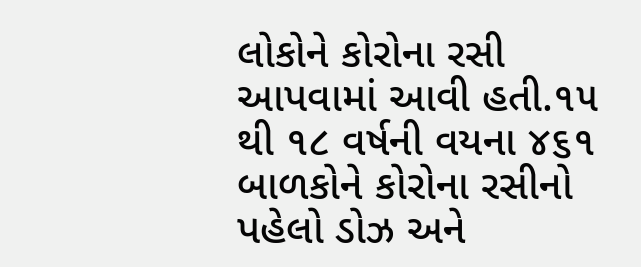લોકોને કોરોના રસી આપવામાં આવી હતી.૧૫ થી ૧૮ વર્ષની વયના ૪૬૧
બાળકોને કોરોના રસીનો પહેલો ડોઝ અને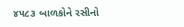૪૫૮૩ બાળકોને રસીનો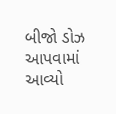બીજો ડોઝ આપવામાં આવ્યો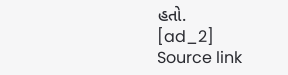હતો.
[ad_2]
Source link